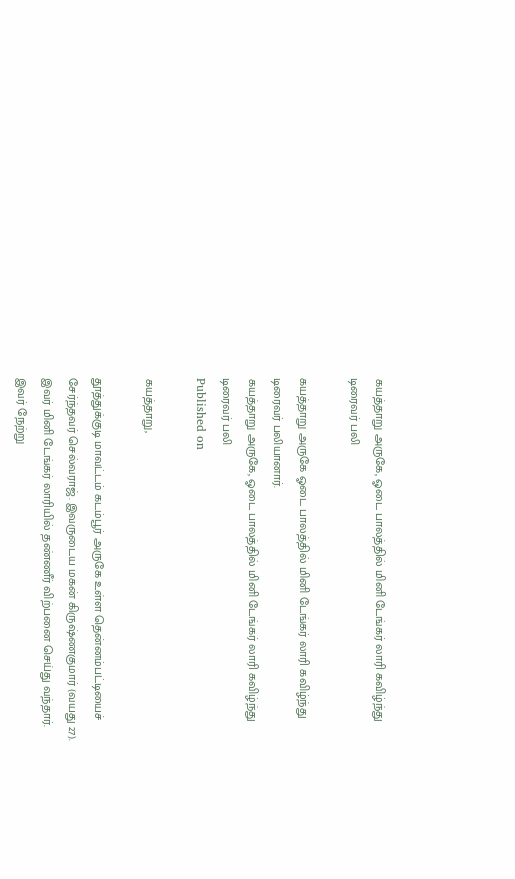கயத்தாறு அருகே, ஓடை பாலத்தில் மினி டேங்கர் லாரி கவிழ்ந்து டிரைவர் பலி

கயத்தாறு அருகே ஓடை பாலத்தில் மினி டேங்கர் லாரி கவிழ்ந்து டிரைவர் பலியானார்.
கயத்தாறு அருகே, ஓடை பாலத்தில் மினி டேங்கர் லாரி கவிழ்ந்து டிரைவர் பலி
Published on

கயத்தாறு,

தூத்துக்குடி மாவட்டம் கடம்பூர் அருகே உள்ள தென்னம்பட்டியைச் சேர்ந்தவர் செல்வராஜ். இவருடைய மகன் கிருஷ்ணகுமார் (வயது 27). இவர் மினி டேங்கர் லாரியில் தண்ணீர் விற்பனை செய்து வந்தார். இவர் நேற்று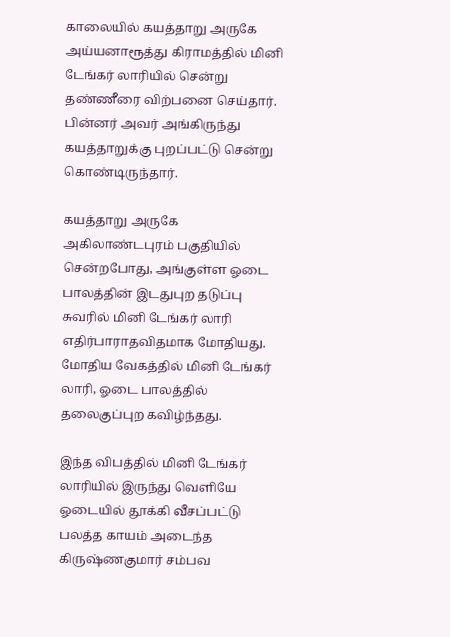காலையில் கயத்தாறு அருகே அய்யனாரூத்து கிராமத்தில் மினி டேங்கர் லாரியில் சென்று தண்ணீரை விற்பனை செய்தார். பின்னர் அவர் அங்கிருந்து கயத்தாறுக்கு புறப்பட்டு சென்று கொண்டிருந்தார்.

கயத்தாறு அருகே அகிலாண்டபுரம் பகுதியில் சென்றபோது, அங்குள்ள ஓடை பாலத்தின் இடதுபுற தடுப்பு சுவரில் மினி டேங்கர் லாரி எதிர்பாராதவிதமாக மோதியது. மோதிய வேகத்தில் மினி டேங்கர் லாரி, ஓடை பாலத்தில் தலைகுப்புற கவிழ்ந்தது.

இந்த விபத்தில் மினி டேங்கர் லாரியில் இருந்து வெளியே ஓடையில் தூக்கி வீசப்பட்டு பலத்த காயம் அடைந்த கிருஷ்ணகுமார் சம்பவ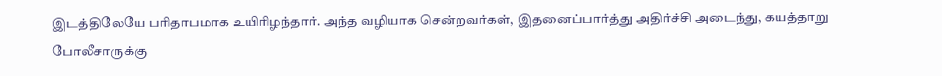இடத்திலேயே பரிதாபமாக உயிரிழந்தார். அந்த வழியாக சென்றவர்கள், இதனைப்பார்த்து அதிர்ச்சி அடைந்து, கயத்தாறு போலீசாருக்கு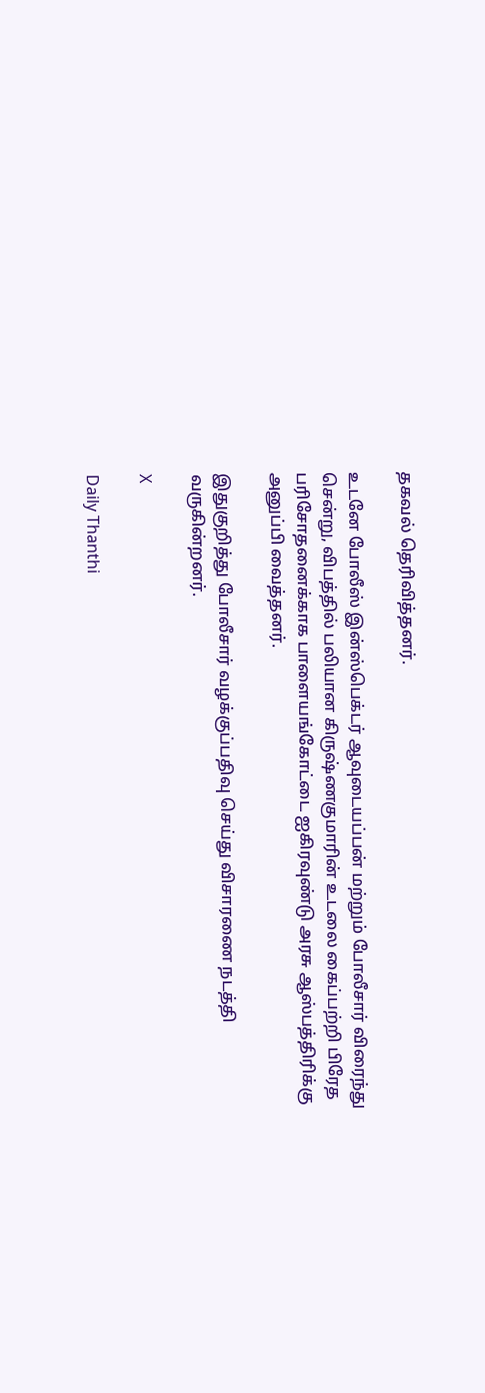தகவல் தெரிவித்தனர்.

உடனே போலீஸ் இன்ஸ்பெக்டர் ஆவுடையப்பன் மற்றும் போலீசார் விரைந்து சென்று, விபத்தில் பலியான கிருஷ்ணகுமாரின் உடலை கைப்பற்றி பிரேத பரிசோதனைக்காக பாளையங்கோட்டை ஐகிரவுண்டு அரசு ஆஸ்பத்திரிக்கு அனுப்பி வைத்தனர்.

இதுகுறித்து போலீசார் வழக்குப்பதிவு செய்து விசாரணை நடத்தி வருகின்றனர்.

X

Daily Thanthi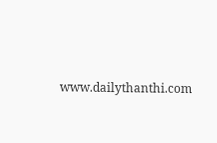www.dailythanthi.com